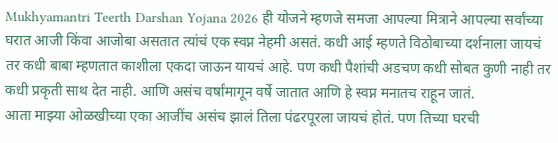Mukhyamantri Teerth Darshan Yojana 2026 ही योजने म्हणजे समजा आपल्या मित्राने आपल्या सर्वांच्या घरात आजी किंवा आजोबा असतात त्यांचं एक स्वप्न नेहमी असतं. कधी आई म्हणते विठोबाच्या दर्शनाला जायचं तर कधी बाबा म्हणतात काशीला एकदा जाऊन यायचं आहे. पण कधी पैशांची अडचण कधी सोबत कुणी नाही तर कधी प्रकृती साथ देत नाही. आणि असंच वर्षांमागून वर्षे जातात आणि हे स्वप्न मनातच राहून जातं.
आता माझ्या ओळखीच्या एका आजींच असंच झालं तिला पंढरपूरला जायचं होतं. पण तिच्या घरची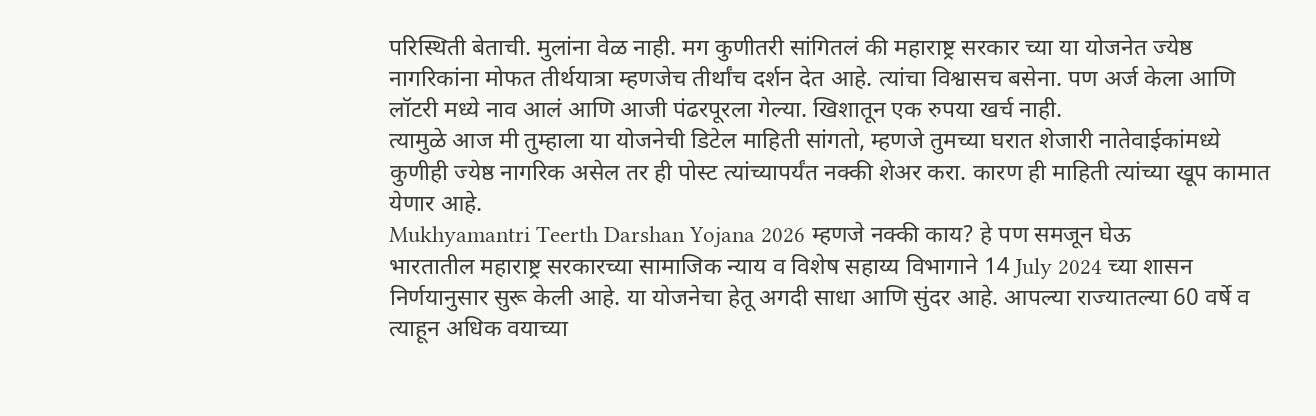परिस्थिती बेताची. मुलांना वेळ नाही. मग कुणीतरी सांगितलं की महाराष्ट्र सरकार च्या या योजनेत ज्येष्ठ नागरिकांना मोफत तीर्थयात्रा म्हणजेच तीर्थांच दर्शन देत आहे. त्यांचा विश्वासच बसेना. पण अर्ज केला आणि लॉटरी मध्ये नाव आलं आणि आजी पंढरपूरला गेल्या. खिशातून एक रुपया खर्च नाही.
त्यामुळे आज मी तुम्हाला या योजनेची डिटेल माहिती सांगतो, म्हणजे तुमच्या घरात शेजारी नातेवाईकांमध्ये कुणीही ज्येष्ठ नागरिक असेल तर ही पोस्ट त्यांच्यापर्यंत नक्की शेअर करा. कारण ही माहिती त्यांच्या खूप कामात येणार आहे.
Mukhyamantri Teerth Darshan Yojana 2026 म्हणजे नक्की काय? हे पण समजून घेऊ
भारतातील महाराष्ट्र सरकारच्या सामाजिक न्याय व विशेष सहाय्य विभागाने 14 July 2024 च्या शासन निर्णयानुसार सुरू केली आहे. या योजनेचा हेतू अगदी साधा आणि सुंदर आहे. आपल्या राज्यातल्या 60 वर्षे व त्याहून अधिक वयाच्या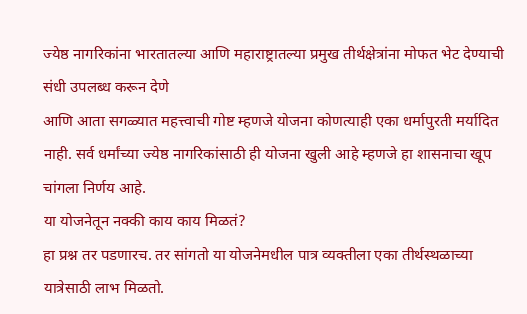ज्येष्ठ नागरिकांना भारतातल्या आणि महाराष्ट्रातल्या प्रमुख तीर्थक्षेत्रांना मोफत भेट देण्याची संधी उपलब्ध करून देणे
आणि आता सगळ्यात महत्त्वाची गोष्ट म्हणजे योजना कोणत्याही एका धर्मापुरती मर्यादित नाही. सर्व धर्मांच्या ज्येष्ठ नागरिकांसाठी ही योजना खुली आहे म्हणजे हा शासनाचा खूप चांगला निर्णय आहे.
या योजनेतून नक्की काय काय मिळतं?
हा प्रश्न तर पडणारच. तर सांगतो या योजनेमधील पात्र व्यक्तीला एका तीर्थस्थळाच्या यात्रेसाठी लाभ मिळतो.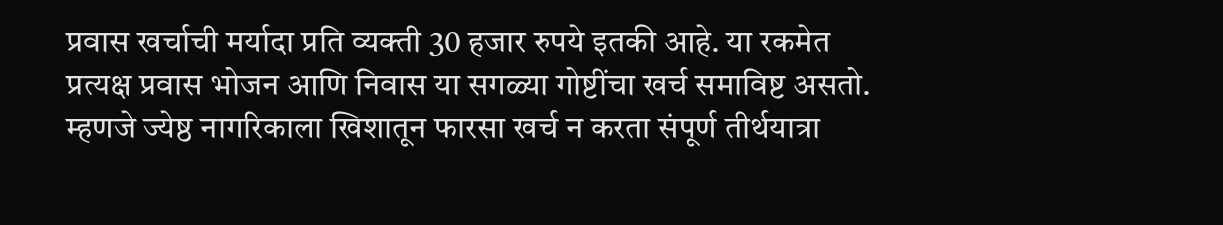प्रवास खर्चाची मर्यादा प्रति व्यक्ती 30 हजार रुपये इतकी आहे. या रकमेत प्रत्यक्ष प्रवास भोजन आणि निवास या सगळ्या गोष्टींचा खर्च समाविष्ट असतो. म्हणजे ज्येष्ठ नागरिकाला खिशातून फारसा खर्च न करता संपूर्ण तीर्थयात्रा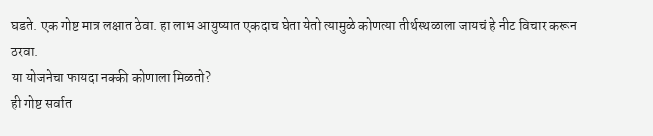घडते. एक गोष्ट मात्र लक्षात ठेवा. हा लाभ आयुष्यात एकदाच घेता येतो त्यामुळे कोणत्या तीर्थस्थळाला जायचं हे नीट विचार करून ठरवा.
या योजनेचा फायदा नक्की कोणाला मिळतो?
ही गोष्ट सर्वात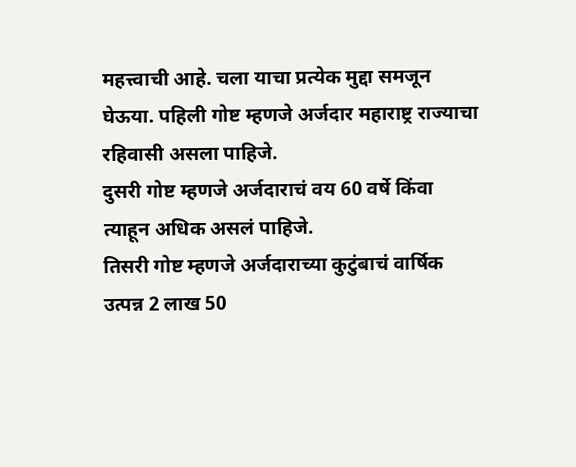महत्त्वाची आहे. चला याचा प्रत्येक मुद्दा समजून घेऊया. पहिली गोष्ट म्हणजे अर्जदार महाराष्ट्र राज्याचा रहिवासी असला पाहिजे.
दुसरी गोष्ट म्हणजे अर्जदाराचं वय 60 वर्षे किंवा त्याहून अधिक असलं पाहिजे.
तिसरी गोष्ट म्हणजे अर्जदाराच्या कुटुंबाचं वार्षिक उत्पन्न 2 लाख 50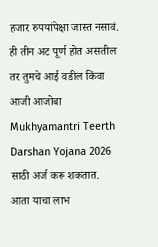हजार रुपयांपेक्षा जास्त नसावं.
ही तीन अट पूर्ण होत असतील तर तुमचे आई वडील किंवा आजी आजोबा Mukhyamantri Teerth Darshan Yojana 2026 साठी अर्ज करू शकतात.
आता याचा लाभ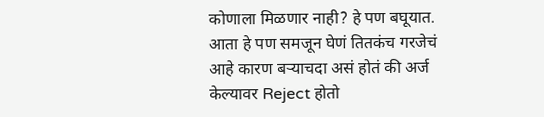कोणाला मिळणार नाही? हे पण बघूयात.
आता हे पण समजून घेणं तितकंच गरजेचं आहे कारण बऱ्याचदा असं होतं की अर्ज केल्यावर Reject होतो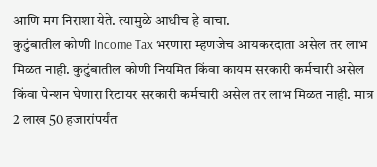आणि मग निराशा येते. त्यामुळे आधीच हे वाचा.
कुटुंबातील कोणी Income Tax भरणारा म्हणजेच आयकरदाता असेल तर लाभ मिळत नाही. कुटुंबातील कोणी नियमित किंवा कायम सरकारी कर्मचारी असेल किंवा पेन्शन घेणारा रिटायर सरकारी कर्मचारी असेल तर लाभ मिळत नाही. मात्र 2 लाख 50 हजारांपर्यंत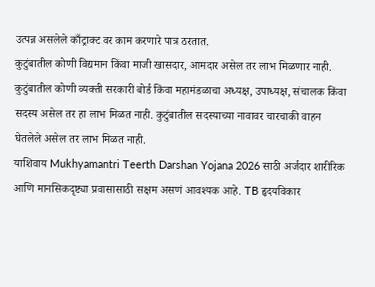उत्पन्न असलेले काँट्राक्ट वर काम करणारे पात्र ठरतात.
कुटुंबातील कोणी विद्यमान किंवा माजी खासदार, आमदार असेल तर लाभ मिळणार नाही. कुटुंबातील कोणी व्यक्ती सरकारी बोर्ड किंवा महामंडळाचा अध्यक्ष, उपाध्यक्ष, संचालक किंवा सदस्य असेल तर हा लाभ मिळत नाही. कुटुंबातील सदस्याच्या नावावर चारचाकी वाहन घेतलेले असेल तर लाभ मिळत नाही.
याशिवाय Mukhyamantri Teerth Darshan Yojana 2026 साठी अर्जदार शारीरिक आणि मानसिकदृष्ट्या प्रवासासाठी सक्षम असणं आवश्यक आहे. TB हृदयविकार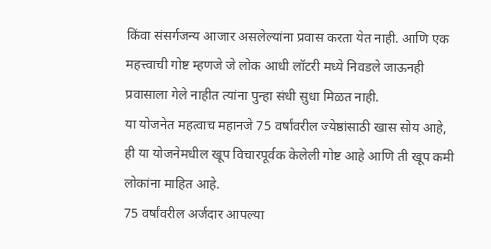किंवा संसर्गजन्य आजार असलेल्यांना प्रवास करता येत नाही. आणि एक महत्त्वाची गोष्ट म्हणजे जे लोक आधी लॉटरी मध्ये निवडले जाऊनही प्रवासाला गेले नाहीत त्यांना पुन्हा संधी सुधा मिळत नाही.
या योजनेत महत्वाच महानजे 75 वर्षांवरील ज्येष्ठांसाठी खास सोय आहे, ही या योजनेमधील खूप विचारपूर्वक केलेली गोष्ट आहे आणि ती खूप कमी लोकांना माहित आहे.
75 वर्षांवरील अर्जदार आपल्या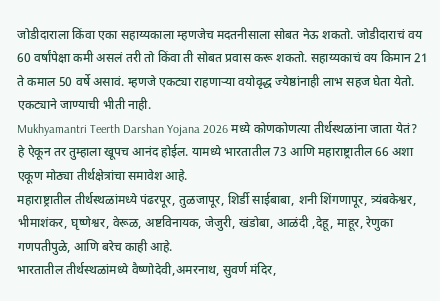जोडीदाराला किंवा एका सहाय्यकाला म्हणजेच मदतनीसाला सोबत नेऊ शकतो. जोडीदाराचं वय 60 वर्षांपेक्षा कमी असलं तरी तो किंवा ती सोबत प्रवास करू शकतो. सहाय्यकाचं वय किमान 21 ते कमाल 50 वर्षे असावं. म्हणजे एकट्या राहणाऱ्या वयोवृद्ध ज्येष्ठांनाही लाभ सहज घेता येतो. एकट्याने जाण्याची भीती नाही.
Mukhyamantri Teerth Darshan Yojana 2026 मध्ये कोणकोणत्या तीर्थस्थळांना जाता येतं?
हे ऐकून तर तुम्हाला खूपच आनंद होईल. यामध्ये भारतातील 73 आणि महाराष्ट्रातील 66 अशा एकूण मोठ्या तीर्थक्षेत्रांचा समावेश आहे.
महाराष्ट्रातील तीर्थस्थळांमध्ये पंढरपूर, तुळजापूर, शिर्डी साईबाबा, शनी शिंगणापूर, त्र्यंबकेश्वर, भीमाशंकर, घृष्णेश्वर, वेरूळ, अष्टविनायक, जेजुरी, खंडोबा, आळंदी ,देहू, माहूर, रेणुका गणपतीपुळे, आणि बरेच काही आहे.
भारतातील तीर्थस्थळांमध्ये वैष्णोदेवी,अमरनाथ, सुवर्ण मंदिर,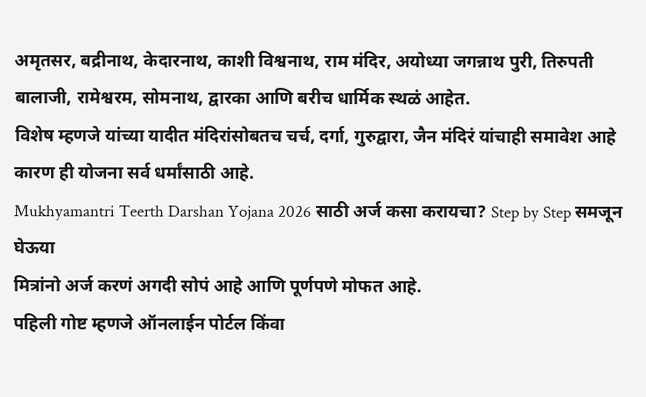अमृतसर, बद्रीनाथ, केदारनाथ, काशी विश्वनाथ, राम मंदिर, अयोध्या जगन्नाथ पुरी, तिरुपती बालाजी, रामेश्वरम, सोमनाथ, द्वारका आणि बरीच धार्मिक स्थळं आहेत.
विशेष म्हणजे यांच्या यादीत मंदिरांसोबतच चर्च, दर्गा, गुरुद्वारा, जैन मंदिरं यांचाही समावेश आहे कारण ही योजना सर्व धर्मांसाठी आहे.
Mukhyamantri Teerth Darshan Yojana 2026 साठी अर्ज कसा करायचा? Step by Step समजून घेऊया
मित्रांनो अर्ज करणं अगदी सोपं आहे आणि पूर्णपणे मोफत आहे.
पहिली गोष्ट म्हणजे ऑनलाईन पोर्टल किंवा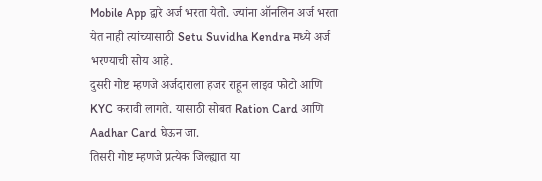Mobile App द्वारे अर्ज भरता येतो. ज्यांना ऑनलिन अर्ज भरता येत नाही त्यांच्यासाठी Setu Suvidha Kendra मध्ये अर्ज भरण्याची सोय आहे.
दुसरी गोष्ट म्हणजे अर्जदाराला हजर राहून लाइव फोटो आणि KYC करावी लागते. यासाठी सोबत Ration Card आणि Aadhar Card घेऊन जा.
तिसरी गोष्ट म्हणजे प्रत्येक जिल्ह्यात या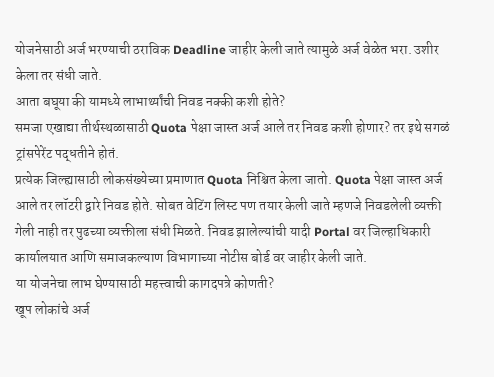योजनेसाठी अर्ज भरण्याची ठराविक Deadline जाहीर केली जाते त्यामुळे अर्ज वेळेत भरा. उशीर केला तर संधी जाते.
आता बघूया की यामध्ये लाभार्थ्यांची निवड नक्की कशी होते?
समजा एखाद्या तीर्थस्थळासाठी Quota पेक्षा जास्त अर्ज आले तर निवड कशी होणार? तर इथे सगळं ट्रांसपेरेंट पद्धतीने होतं.
प्रत्येक जिल्ह्यासाठी लोकसंख्येच्या प्रमाणात Quota निश्चित केला जातो. Quota पेक्षा जास्त अर्ज आले तर लॉटरी द्वारे निवड होते. सोबत वेटिंग लिस्ट पण तयार केली जाते म्हणजे निवडलेली व्यक्ती गेली नाही तर पुढच्या व्यक्तीला संधी मिळते. निवड झालेल्यांची यादी Portal वर जिल्हाधिकारी कार्यालयात आणि समाजकल्याण विभागाच्या नोटीस बोर्ड वर जाहीर केली जाते.
या योजनेचा लाभ घेण्यासाठी महत्त्वाची कागदपत्रे कोणती?
खूप लोकांचे अर्ज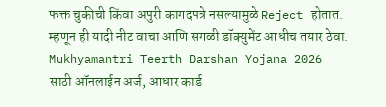फक्त चुकीची किंवा अपुरी कागदपत्रे नसल्यामुळे Reject होतात. म्हणून ही यादी नीट वाचा आणि सगळी डॉक्युमेंट आधीच तयार ठेवा.
Mukhyamantri Teerth Darshan Yojana 2026 साठी ऑनलाईन अर्ज, आधार कार्ड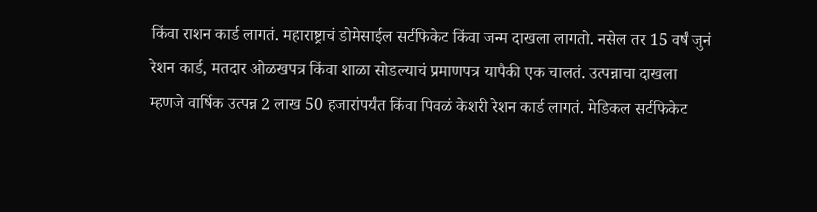किंवा राशन कार्ड लागतं. महाराष्ट्राचं डोमेसाईल सर्टफिकेट किंवा जन्म दाखला लागतो. नसेल तर 15 वर्षं जुनं रेशन कार्ड, मतदार ओळखपत्र किंवा शाळा सोडल्याचं प्रमाणपत्र यापैकी एक चालतं. उत्पन्नाचा दाखला म्हणजे वार्षिक उत्पन्न 2 लाख 50 हजारांपर्यंत किंवा पिवळं केशरी रेशन कार्ड लागतं. मेडिकल सर्टफिकेट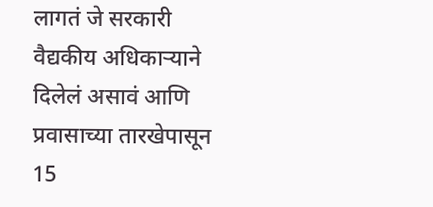लागतं जे सरकारी वैद्यकीय अधिकाऱ्याने दिलेलं असावं आणि प्रवासाच्या तारखेपासून 15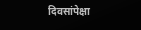दिवसांपेक्षा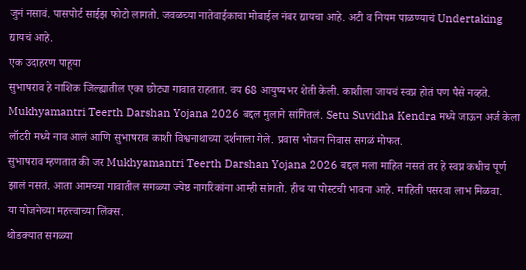जुनं नसावं. पासपोर्ट साईझ फोटो लागतो. जवळच्या नातेवाईकाचा मोबाईल नंबर द्यायचा आहे. अटी व नियम पाळण्याचं Undertaking द्यायचं आहे.
एक उदाहरण पाहूया
सुभाषराव हे नाशिक जिल्ह्यातील एका छोट्या गावात राहतात. वय 68 आयुष्यभर शेती केली. काशीला जायचं स्वप्न होतं पण पैसे नव्हते. Mukhyamantri Teerth Darshan Yojana 2026 बद्दल मुलाने सांगितलं. Setu Suvidha Kendra मध्ये जाऊन अर्ज केला लॉटरी मध्ये नाव आलं आणि सुभाषराव काशी विश्वनाथाच्या दर्शनाला गेले. प्रवास भोजन निवास सगळं मोफत.
सुभाषराव म्हणतात की जर Mukhyamantri Teerth Darshan Yojana 2026 बद्दल मला माहित नसतं तर हे स्वप्न कधीच पूर्ण झालं नसतं. आता आमच्या गावातील सगळ्या ज्येष्ठ नागरिकांना आम्ही सांगतो. हीच या पोस्टची भावना आहे. माहिती पसरवा लाभ मिळवा.
या योजनेच्या महत्त्वाच्या लिंक्स.
थोडक्यात सगळ्या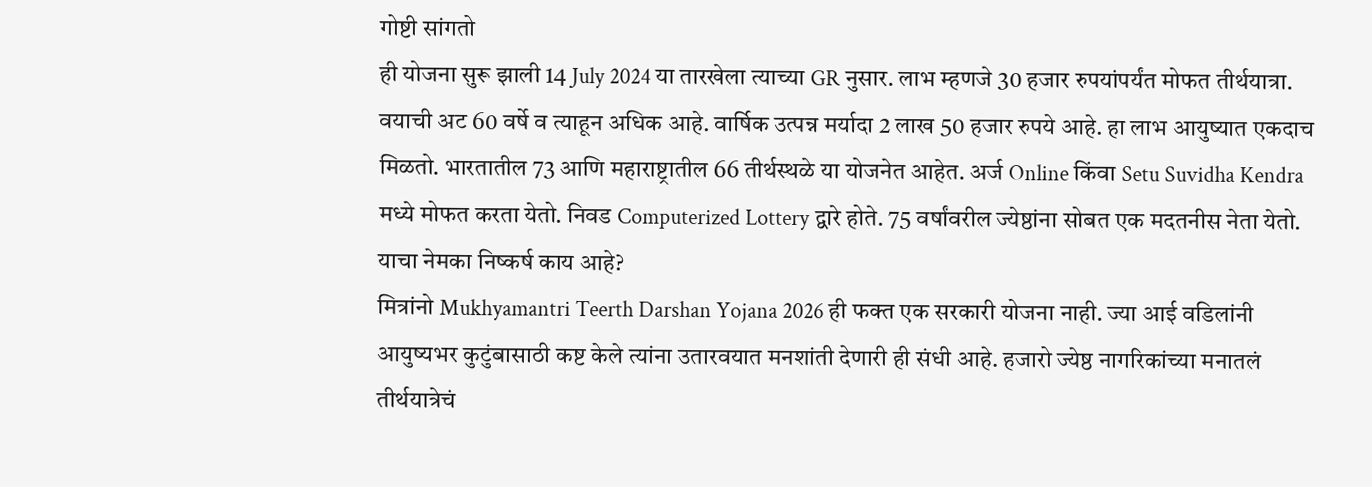गोष्टी सांगतो
ही योजना सुरू झाली 14 July 2024 या तारखेला त्याच्या GR नुसार. लाभ म्हणजे 30 हजार रुपयांपर्यंत मोफत तीर्थयात्रा. वयाची अट 60 वर्षे व त्याहून अधिक आहे. वार्षिक उत्पन्न मर्यादा 2 लाख 50 हजार रुपये आहे. हा लाभ आयुष्यात एकदाच मिळतो. भारतातील 73 आणि महाराष्ट्रातील 66 तीर्थस्थळे या योजनेत आहेत. अर्ज Online किंवा Setu Suvidha Kendra मध्ये मोफत करता येतो. निवड Computerized Lottery द्वारे होते. 75 वर्षांवरील ज्येष्ठांना सोबत एक मदतनीस नेता येतो.
याचा नेमका निष्कर्ष काय आहे?
मित्रांनो Mukhyamantri Teerth Darshan Yojana 2026 ही फक्त एक सरकारी योजना नाही. ज्या आई वडिलांनी आयुष्यभर कुटुंबासाठी कष्ट केले त्यांना उतारवयात मनशांती देणारी ही संधी आहे. हजारो ज्येष्ठ नागरिकांच्या मनातलं तीर्थयात्रेचं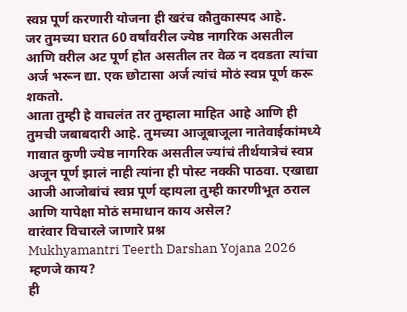स्वप्न पूर्ण करणारी योजना ही खरंच कौतुकास्पद आहे.
जर तुमच्या घरात 60 वर्षांवरील ज्येष्ठ नागरिक असतील आणि वरील अट पूर्ण होत असतील तर वेळ न दवडता त्यांचा अर्ज भरून द्या. एक छोटासा अर्ज त्यांचं मोठं स्वप्न पूर्ण करू शकतो.
आता तुम्ही हे वाचलंत तर तुम्हाला माहित आहे आणि ही तुमची जबाबदारी आहे. तुमच्या आजूबाजूला नातेवाईकांमध्ये गावात कुणी ज्येष्ठ नागरिक असतील ज्यांचं तीर्थयात्रेचं स्वप्न अजून पूर्ण झालं नाही त्यांना ही पोस्ट नक्की पाठवा. एखाद्या आजी आजोबांचं स्वप्न पूर्ण व्हायला तुम्ही कारणीभूत ठराल आणि यापेक्षा मोठं समाधान काय असेल?
वारंवार विचारले जाणारे प्रश्न
Mukhyamantri Teerth Darshan Yojana 2026 म्हणजे काय?
ही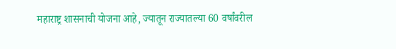महाराष्ट्र शासनाची योजना आहे, ज्यातून राज्यातल्या 60 वर्षांवरील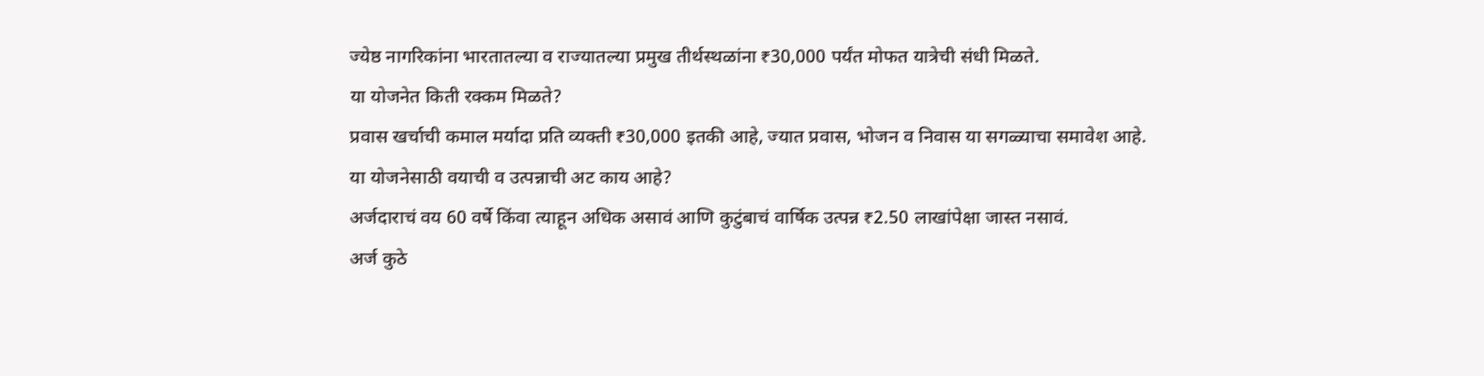ज्येष्ठ नागरिकांना भारतातल्या व राज्यातल्या प्रमुख तीर्थस्थळांना ₹30,000 पर्यंत मोफत यात्रेची संधी मिळते.
या योजनेत किती रक्कम मिळते?
प्रवास खर्चाची कमाल मर्यादा प्रति व्यक्ती ₹30,000 इतकी आहे, ज्यात प्रवास, भोजन व निवास या सगळ्याचा समावेश आहे.
या योजनेसाठी वयाची व उत्पन्नाची अट काय आहे?
अर्जदाराचं वय 60 वर्षे किंवा त्याहून अधिक असावं आणि कुटुंबाचं वार्षिक उत्पन्न ₹2.50 लाखांपेक्षा जास्त नसावं.
अर्ज कुठे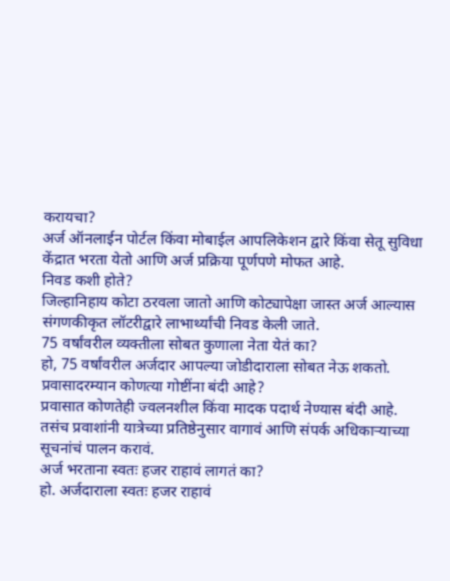करायचा?
अर्ज ऑनलाईन पोर्टल किंवा मोबाईल आपलिकेशन द्वारे किंवा सेतू सुविधा केंद्रात भरता येतो आणि अर्ज प्रक्रिया पूर्णपणे मोफत आहे.
निवड कशी होते?
जिल्हानिहाय कोटा ठरवला जातो आणि कोट्यापेक्षा जास्त अर्ज आल्यास संगणकीकृत लॉटरीद्वारे लाभार्थ्यांची निवड केली जाते.
75 वर्षांवरील व्यक्तीला सोबत कुणाला नेता येतं का?
हो, 75 वर्षांवरील अर्जदार आपल्या जोडीदाराला सोबत नेऊ शकतो.
प्रवासादरम्यान कोणत्या गोष्टींना बंदी आहे?
प्रवासात कोणतेही ज्वलनशील किंवा मादक पदार्थ नेण्यास बंदी आहे. तसंच प्रवाशांनी यात्रेच्या प्रतिष्ठेनुसार वागावं आणि संपर्क अधिकाऱ्याच्या सूचनांचं पालन करावं.
अर्ज भरताना स्वतः हजर राहावं लागतं का?
हो. अर्जदाराला स्वतः हजर राहावं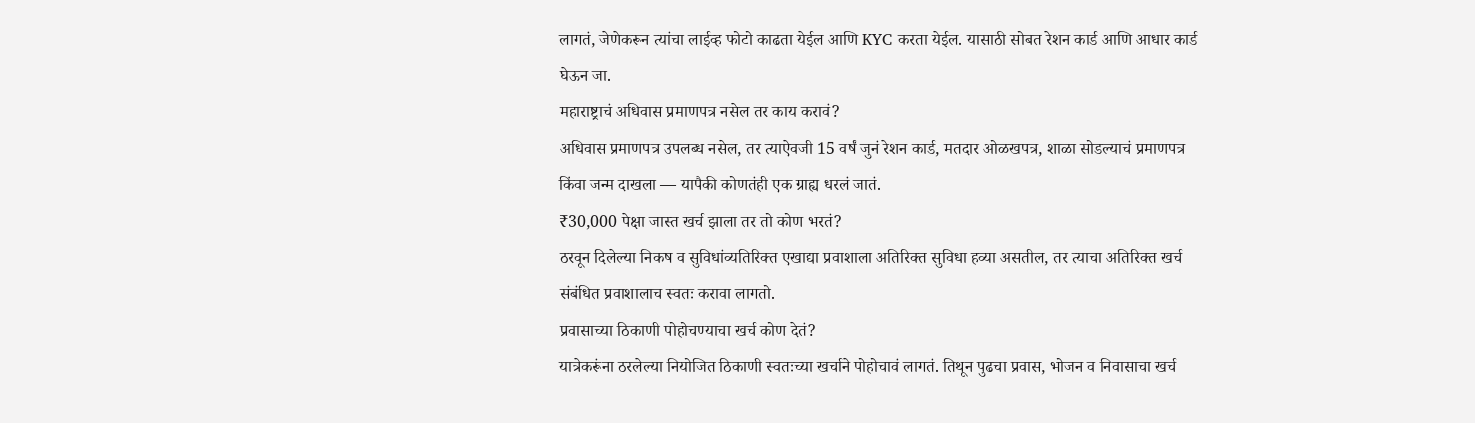लागतं, जेणेकरून त्यांचा लाईव्ह फोटो काढता येईल आणि KYC करता येईल. यासाठी सोबत रेशन कार्ड आणि आधार कार्ड घेऊन जा.
महाराष्ट्राचं अधिवास प्रमाणपत्र नसेल तर काय करावं?
अधिवास प्रमाणपत्र उपलब्ध नसेल, तर त्याऐवजी 15 वर्षं जुनं रेशन कार्ड, मतदार ओळखपत्र, शाळा सोडल्याचं प्रमाणपत्र किंवा जन्म दाखला — यापैकी कोणतंही एक ग्राह्य धरलं जातं.
₹30,000 पेक्षा जास्त खर्च झाला तर तो कोण भरतं?
ठरवून दिलेल्या निकष व सुविधांव्यतिरिक्त एखाद्या प्रवाशाला अतिरिक्त सुविधा हव्या असतील, तर त्याचा अतिरिक्त खर्च संबंधित प्रवाशालाच स्वतः करावा लागतो.
प्रवासाच्या ठिकाणी पोहोचण्याचा खर्च कोण देतं?
यात्रेकरूंना ठरलेल्या नियोजित ठिकाणी स्वतःच्या खर्चाने पोहोचावं लागतं. तिथून पुढचा प्रवास, भोजन व निवासाचा खर्च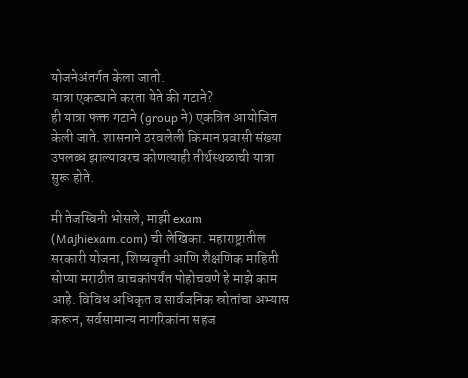योजनेअंतर्गत केला जातो.
यात्रा एकट्याने करता येते की गटाने?
ही यात्रा फक्त गटाने (group ने) एकत्रित आयोजित केली जाते. शासनाने ठरवलेली किमान प्रवासी संख्या उपलब्ध झाल्यावरच कोणत्याही तीर्थस्थळाची यात्रा सुरू होते.

मी तेजस्विनी भोसले, माझी exam (Majhiexam.com) ची लेखिका. महाराष्ट्रातील सरकारी योजना, शिष्यवृत्ती आणि शैक्षणिक माहिती सोप्या मराठीत वाचकांपर्यंत पोहोचवणे हे माझे काम आहे. विविध अधिकृत व सार्वजनिक स्रोतांचा अभ्यास करून, सर्वसामान्य नागरिकांना सहज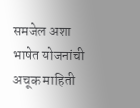समजेल अशा भाषेत योजनांची अचूक माहिती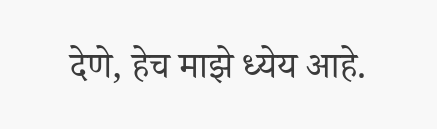देणे, हेच माझे ध्येय आहे.